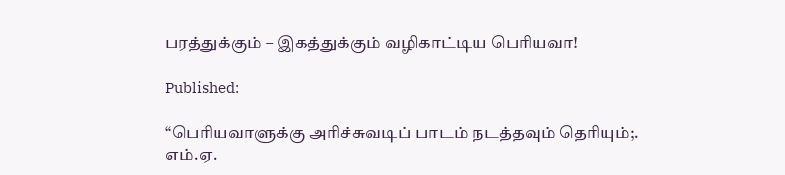பரத்துக்கும் – இகத்துக்கும் வழிகாட்டிய பெரியவா!

Published:

“பெரியவாளுக்கு அரிச்சுவடிப் பாடம் நடத்தவும் தெரியும்;.
எம்.ஏ.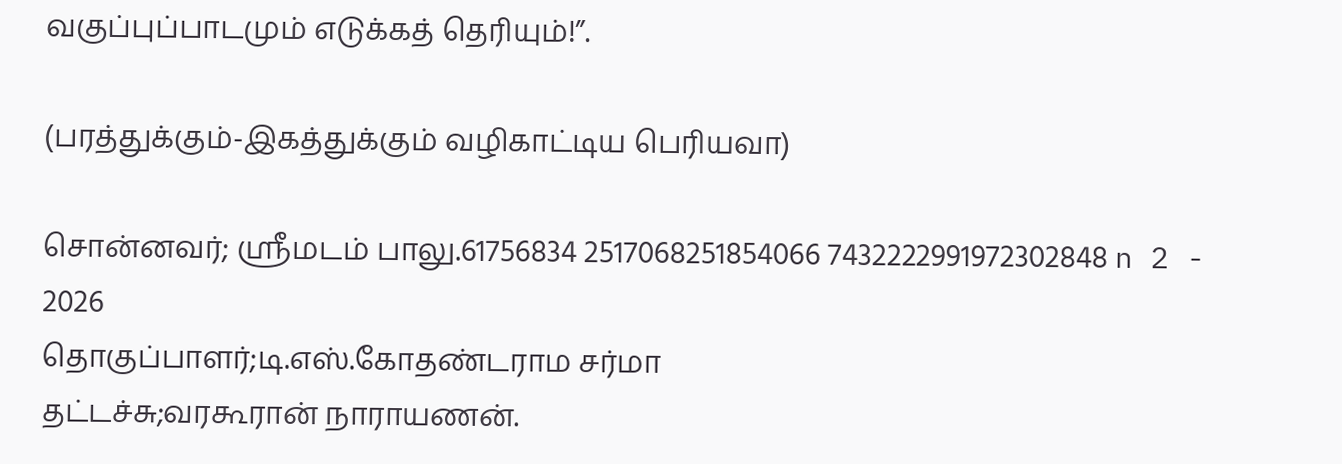வகுப்புப்பாடமும் எடுக்கத் தெரியும்!”.

(பரத்துக்கும்-இகத்துக்கும் வழிகாட்டிய பெரியவா)

சொன்னவர்; ஸ்ரீமடம் பாலு.61756834 2517068251854066 7432222991972302848 n 2 - 2026
தொகுப்பாளர்;டி.எஸ்.கோதண்டராம சர்மா
தட்டச்சு;வரகூரான் நாராயணன்.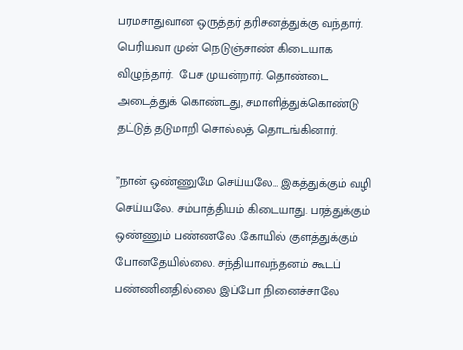பரமசாதுவான ஒருத்தர் தரிசனத்துக்கு வந்தார். பெரியவா முன் நெடுஞ்சாண் கிடையாக விழுந்தார்.  பேச முயன்றார். தொண்டை அடைத்துக் கொண்டது, சமாளித்துக்கொண்டு தட்டுத் தடுமாறி சொல்லத் தொடங்கினார்.

”நான் ஒண்ணுமே செய்யலே… இகத்துக்கும் வழி செய்யலே. சம்பாத்தியம் கிடையாது. பரத்துக்கும் ஒண்ணும் பண்ணலே .கோயில் குளத்துக்கும் போனதேயில்லை. சந்தியாவந்தனம் கூடப் பண்ணினதில்லை இப்போ நினைச்சாலே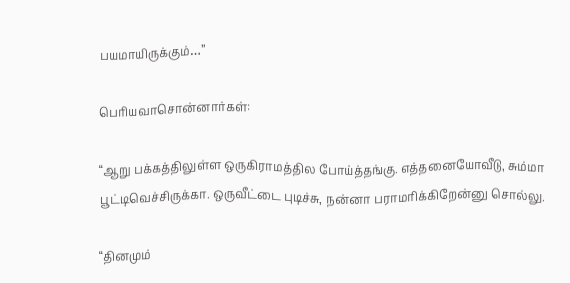பயமாயிருக்கும்…”

பெரியவாசொன்னார்கள்:

“ஆறு பக்கத்திலுள்ள ஒருகிராமத்தில போய்த்தங்கு. எத்தனையோவீடு, சும்மா பூட்டிவெச்சிருக்கா. ஒருவீட்டை புடிச்சு, நன்னா பராமரிக்கிறேன்னு சொல்லு.

“தினமும்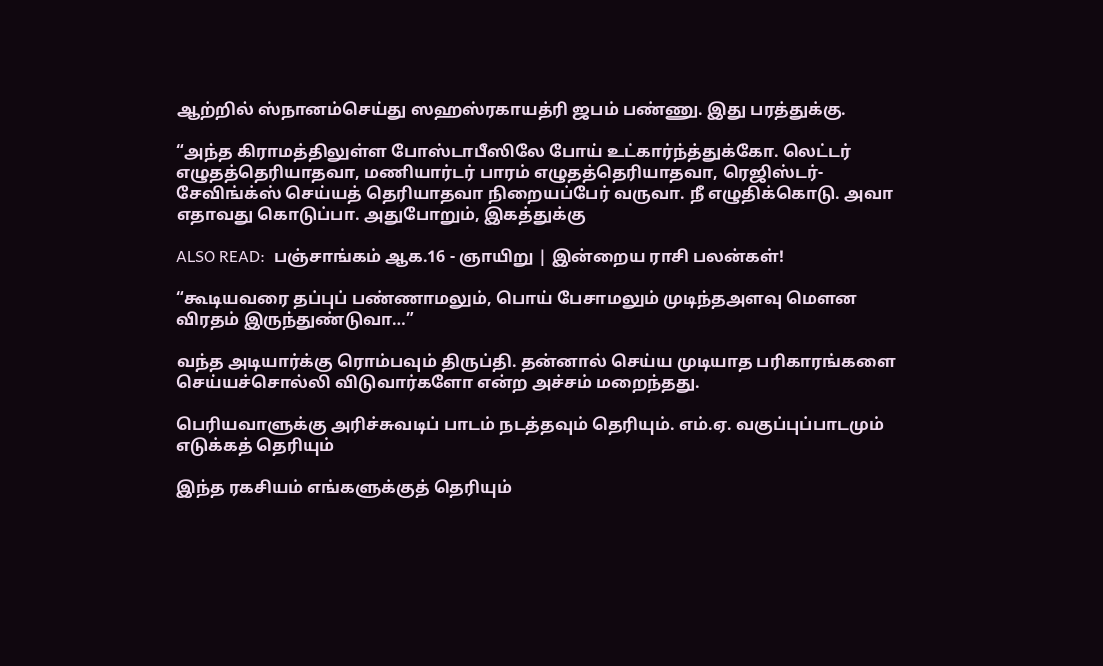ஆற்றில் ஸ்நானம்செய்து ஸஹஸ்ரகாயத்ரி ஜபம் பண்ணு. இது பரத்துக்கு.

“அந்த கிராமத்திலுள்ள போஸ்டாபீஸிலே போய் உட்கார்ந்த்துக்கோ. லெட்டர் எழுதத்தெரியாதவா, மணியார்டர் பாரம் எழுதத்தெரியாதவா, ரெஜிஸ்டர்-சேவிங்க்ஸ் செய்யத் தெரியாதவா நிறையப்பேர் வருவா. நீ எழுதிக்கொடு. அவா எதாவது கொடுப்பா. அதுபோறும், இகத்துக்கு

ALSO READ:  பஞ்சாங்கம் ஆக.16 - ஞாயிறு | இன்றைய ராசி பலன்கள்!

“கூடியவரை தப்புப் பண்ணாமலும், பொய் பேசாமலும் முடிந்தஅளவு மெளன விரதம் இருந்துண்டுவா…”

வந்த அடியார்க்கு ரொம்பவும் திருப்தி. தன்னால் செய்ய முடியாத பரிகாரங்களை செய்யச்சொல்லி விடுவார்களோ என்ற அச்சம் மறைந்தது.

பெரியவாளுக்கு அரிச்சுவடிப் பாடம் நடத்தவும் தெரியும். எம்.ஏ. வகுப்புப்பாடமும் எடுக்கத் தெரியும்

இந்த ரகசியம் எங்களுக்குத் தெரியும்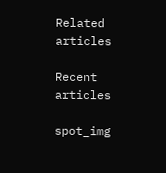Related articles

Recent articles

spot_img